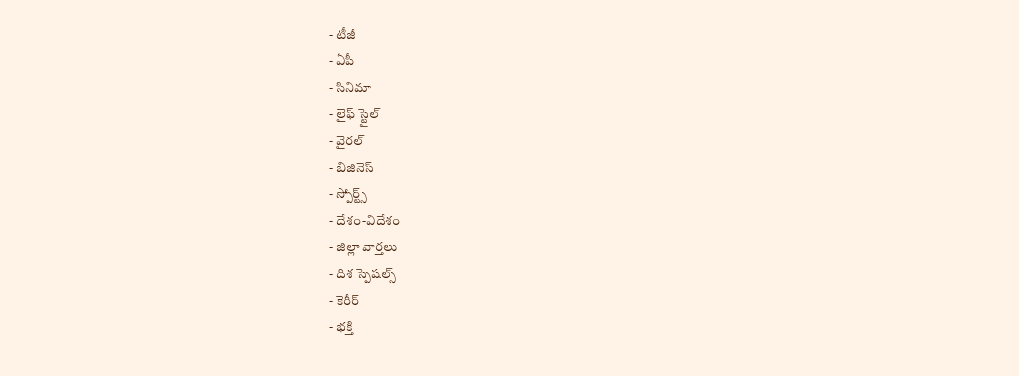- టీజీ
- ఏపీ
- సినిమా
- లైఫ్ స్టైల్
- వైరల్
- బిజినెస్
- స్పోర్ట్స్
- దేశం-విదేశం
- జిల్లా వార్తలు
- దిశ స్పెషల్స్
- కెరీర్
- భక్తి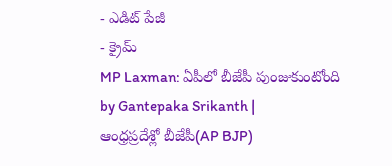- ఎడిట్ పేజీ
- క్రైమ్
MP Laxman: ఏపీలో బీజేపీ పుంజుకుంటోంది
by Gantepaka Srikanth |
ఆంధ్రప్రదేశ్లో బీజేపీ(AP BJP)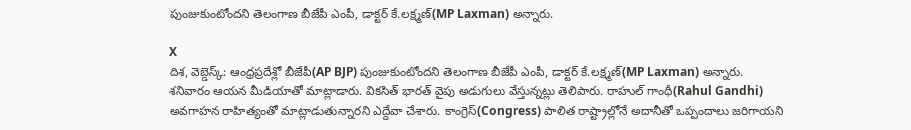పుంజుకుంటోందని తెలంగాణ బీజేపీ ఎంపీ, డాక్టర్ కే.లక్ష్మణ్(MP Laxman) అన్నారు.

X
దిశ, వెబ్డెస్క్: ఆంధ్రప్రదేశ్లో బీజేపీ(AP BJP) పుంజుకుంటోందని తెలంగాణ బీజేపీ ఎంపీ, డాక్టర్ కే.లక్ష్మణ్(MP Laxman) అన్నారు. శనివారం ఆయన మీడియాతో మాట్లాడారు. వికసిత్ భారత్ వైపు అడుగులు వేస్తున్నట్లు తెలిపారు. రాహుల్ గాంధీ(Rahul Gandhi) అవగాహన రాహిత్యంతో మాట్లాడుతున్నారని ఎద్దేవా చేశారు. కాంగ్రెస్(Congress) పాలిత రాష్ట్రాల్లోనే అదానీతో ఒప్పందాలు జరిగాయని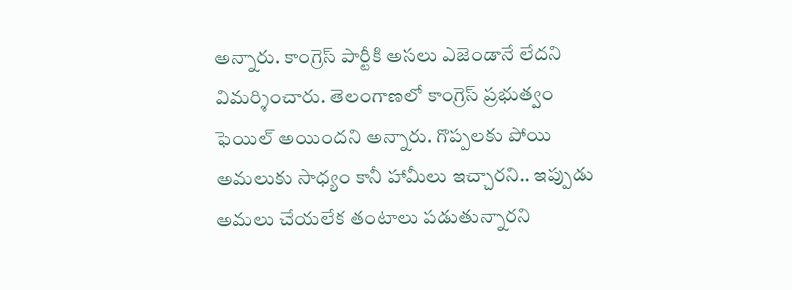అన్నారు. కాంగ్రెస్ పార్టీకి అసలు ఎజెండానే లేదని విమర్శించారు. తెలంగాణలో కాంగ్రెస్ ప్రభుత్వం ఫెయిల్ అయిందని అన్నారు. గొప్పలకు పోయి అమలుకు సాధ్యం కానీ హామీలు ఇచ్చారని.. ఇప్పుడు అమలు చేయలేక తంటాలు పడుతున్నారని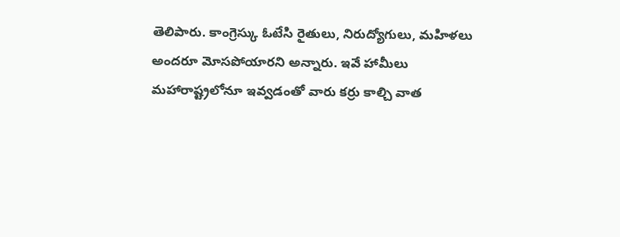తెలిపారు. కాంగ్రెస్కు ఓటేసి రైతులు, నిరుద్యోగులు, మహిళలు అందరూ మోసపోయారని అన్నారు. ఇవే హామీలు మహారాష్ట్రలోనూ ఇవ్వడంతో వారు కర్రు కాల్చి వాత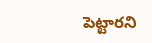పెట్టారని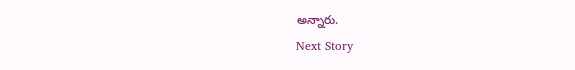అన్నారు.
Next Story